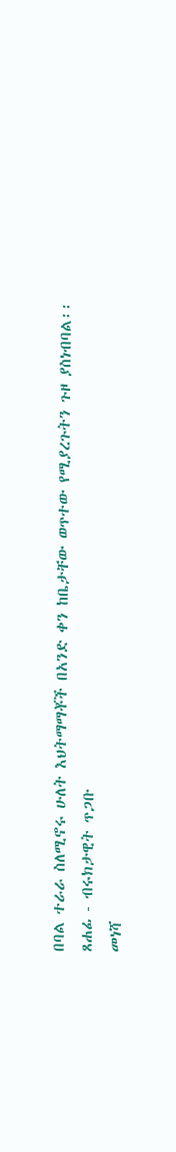በባል ተራራ ስለሚኖሩ ሁለት እህትማማቾች በአንድ ቀን ከቤታቸው ወጥተው የሚያረጉትን ጉዞ ያስነብባል፡፡
ጸሐፊ - ብሩክታዊት ጥጋቡ
መነሻ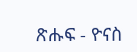ጽሑፍ - ዮናስ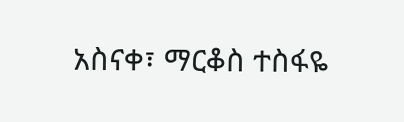አስናቀ፣ ማርቆስ ተስፋዬ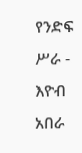የንድፍ ሥራ - እዮብ አበራ